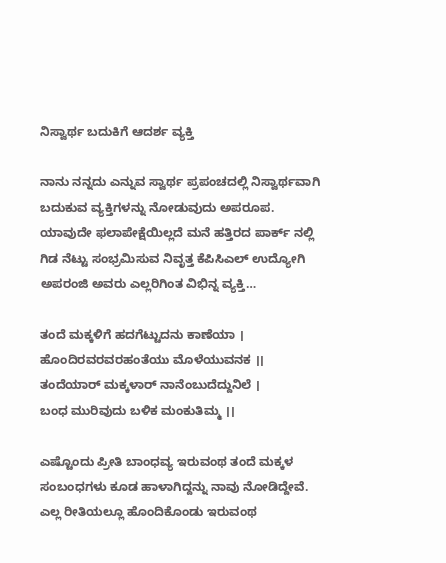ನಿಸ್ವಾರ್ಥ ಬದುಕಿಗೆ ಆದರ್ಶ ವ್ಯಕ್ತಿ

ನಾನು ನನ್ನದು ಎನ್ನುವ ಸ್ವಾರ್ಥ ಪ್ರಪಂಚದಲ್ಲಿ ನಿಸ್ವಾರ್ಥವಾಗಿ ಬದುಕುವ ವ್ಯಕ್ತಿಗಳನ್ನು ನೋಡುವುದು ಅಪರೂಪ. ಯಾವುದೇ ಫಲಾಪೇಕ್ಷೆಯಿಲ್ಲದೆ ಮನೆ ಹತ್ತಿರದ ಪಾರ್ಕ್ ನಲ್ಲಿ ಗಿಡ ನೆಟ್ಟು ಸಂಭ್ರಮಿಸುವ ನಿವೃತ್ತ ಕೆಪಿಸಿಎಲ್ ಉದ್ಯೋಗಿ ಅಪರಂಜಿ ಅವರು ಎಲ್ಲರಿಗಿಂತ ವಿಭಿನ್ನ ವ್ಯಕ್ತಿ…

ತಂದೆ ಮಕ್ಕಳಿಗೆ ಹದಗೆಟ್ಟುದನು ಕಾಣೆಯಾ ।
ಹೊಂದಿರವರವರಹಂತೆಯು ಮೊಳೆಯುವನಕ ।।
ತಂದೆಯಾರ್ ಮಕ್ಕಳಾರ್ ನಾನೆಂಬುದೆದ್ದುನಿಲೆ ।
ಬಂಧ ಮುರಿವುದು ಬಳಿಕ ಮಂಕುತಿಮ್ಮ ।।

ಎಷ್ಟೊಂದು ಪ್ರೀತಿ ಬಾಂಧವ್ಯ ಇರುವಂಥ ತಂದೆ ಮಕ್ಕಳ ಸಂಬಂಧಗಳು ಕೂಡ ಹಾಳಾಗಿದ್ದನ್ನು ನಾವು ನೋಡಿದ್ದೇವೆ. ಎಲ್ಲ ರೀತಿಯಲ್ಲೂ ಹೊಂದಿಕೊಂಡು ಇರುವಂಥ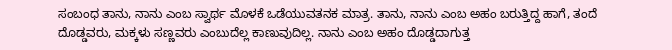ಸಂಬಂಧ ತಾನು, ನಾನು ಎಂಬ ಸ್ವಾರ್ಥ ಮೊಳಕೆ ಒಡೆಯುವತನಕ ಮಾತ್ರ. ತಾನು, ನಾನು ಎಂಬ ಅಹಂ ಬರುತ್ತಿದ್ದ ಹಾಗೆ, ತಂದೆ ದೊಡ್ಡವರು, ಮಕ್ಕಳು ಸಣ್ಣವರು ಎಂಬುದೆಲ್ಲ ಕಾಣುವುದಿಲ್ಲ. ನಾನು ಎಂಬ ಅಹಂ ದೊಡ್ಡದಾಗುತ್ತ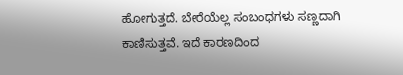ಹೋಗುತ್ತದೆ. ಬೇರೆಯೆಲ್ಲ ಸಂಬಂಧಗಳು ಸಣ್ಣದಾಗಿ ಕಾಣಿಸುತ್ತವೆ. ಇದೆ ಕಾರಣದಿಂದ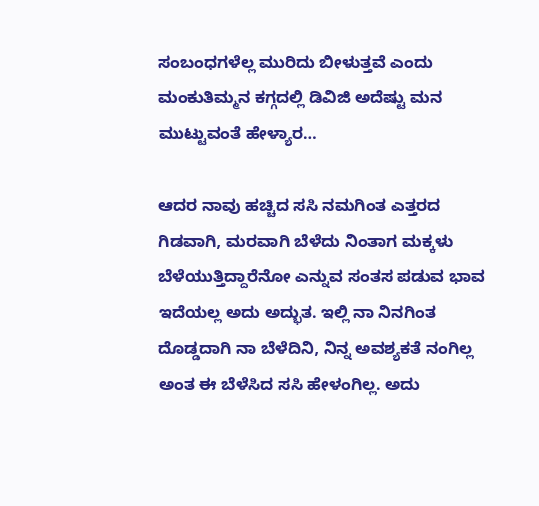ಸಂಬಂಧಗಳೆಲ್ಲ ಮುರಿದು ಬೀಳುತ್ತವೆ ಎಂದು ಮಂಕುತಿಮ್ಮನ ಕಗ್ಗದಲ್ಲಿ ಡಿವಿಜಿ ಅದೆಷ್ಟು ಮನ ಮುಟ್ಟುವಂತೆ ಹೇಳ್ಯಾರ…

ಆದರ ನಾವು ಹಚ್ಚಿದ ಸಸಿ ನಮಗಿಂತ ಎತ್ತರದ ಗಿಡವಾಗಿ, ಮರವಾಗಿ ಬೆಳೆದು ನಿಂತಾಗ ಮಕ್ಕಳು ಬೆಳೆಯುತ್ತಿದ್ದಾರೆನೋ ಎನ್ನುವ ಸಂತಸ ಪಡುವ ಭಾವ ಇದೆಯಲ್ಲ ಅದು ಅದ್ಭುತ. ಇಲ್ಲಿ ನಾ ನಿನಗಿಂತ ದೊಡ್ಡದಾಗಿ ನಾ ಬೆಳೆದಿನಿ, ನಿನ್ನ ಅವಶ್ಯಕತೆ ನಂಗಿಲ್ಲ ಅಂತ ಈ ಬೆಳೆಸಿದ ಸಸಿ ಹೇಳಂಗಿಲ್ಲ. ಅದು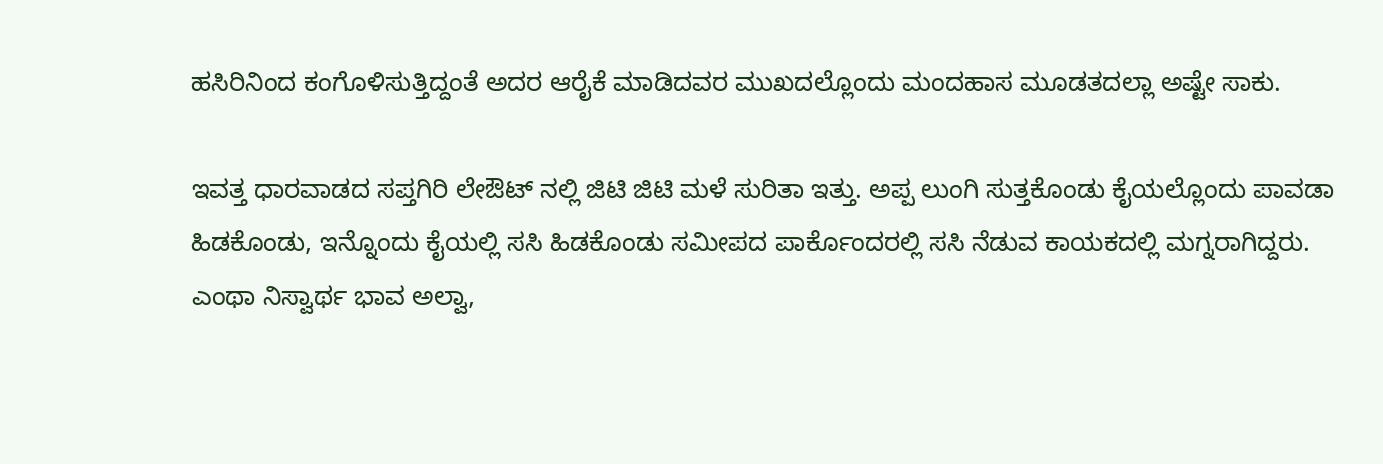ಹಸಿರಿನಿಂದ ಕಂಗೊಳಿಸುತ್ತಿದ್ದಂತೆ ಅದರ ಆರೈಕೆ ಮಾಡಿದವರ‌ ಮುಖದಲ್ಲೊಂದು ಮಂದಹಾಸ ಮೂಡತದಲ್ಲಾ ಅಷ್ಟೇ ಸಾಕು.

ಇವತ್ತ ಧಾರವಾಡದ ಸಪ್ತಗಿರಿ ಲೇಔಟ್ ನಲ್ಲಿ ಜಿಟಿ ಜಿಟಿ ಮಳೆ ಸುರಿತಾ ಇತ್ತು. ಅಪ್ಪ ಲುಂಗಿ ಸುತ್ತಕೊಂಡು ಕೈಯಲ್ಲೊಂದು ಪಾವಡಾ ಹಿಡಕೊಂಡು, ಇನ್ನೊಂದು ಕೈಯಲ್ಲಿ ಸಸಿ ಹಿಡಕೊಂಡು ಸಮೀಪದ ಪಾರ್ಕೊಂದರಲ್ಲಿ ಸಸಿ ನೆಡುವ ಕಾಯಕದಲ್ಲಿ‌ ಮಗ್ನರಾಗಿದ್ದರು. ಎಂಥಾ ನಿಸ್ವಾರ್ಥ ಭಾವ ಅಲ್ವಾ,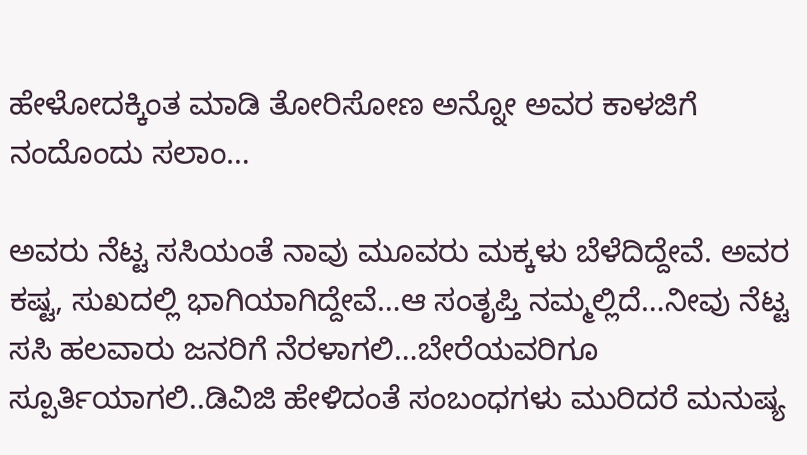ಹೇಳೋದಕ್ಕಿಂತ ಮಾಡಿ ತೋರಿಸೋಣ ಅನ್ನೋ ಅವರ ಕಾಳಜಿಗೆ ನಂದೊಂದು ಸಲಾಂ…

ಅವರು ನೆಟ್ಟ ಸಸಿಯಂತೆ ನಾವು ಮೂವರು ಮಕ್ಕಳು ಬೆಳೆದಿದ್ದೇವೆ. ಅವರ ಕಷ್ಟ, ಸುಖದಲ್ಲಿ ಭಾಗಿಯಾಗಿದ್ದೇವೆ…ಆ ಸಂತೃಪ್ತಿ ನಮ್ಮಲ್ಲಿದೆ…ನೀವು ನೆಟ್ಟ ಸಸಿ ಹಲವಾರು ಜನರಿಗೆ ನೆರಳಾಗಲಿ…ಬೇರೆಯವರಿಗೂ ಸ್ಪೂರ್ತಿಯಾಗಲಿ..ಡಿವಿಜಿ ಹೇಳಿದಂತೆ ಸಂಬಂಧಗಳು ಮುರಿದರೆ ಮನುಷ್ಯ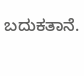ಬದುಕತಾನೆ.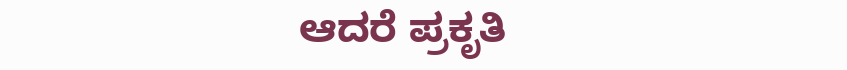ಆದರೆ ಪ್ರಕೃತಿ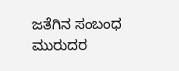ಜತೆಗಿನ ಸಂಬಂಧ ಮುರುದರ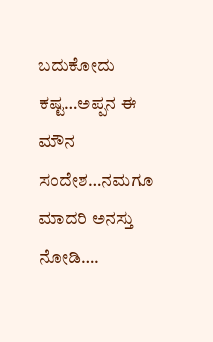ಬದುಕೋದು ಕಷ್ಟ…ಅಪ್ಪನ ಈ ಮೌನ ಸಂದೇಶ…ನಮಗೂ ಮಾದರಿ ಅನಸ್ತು‌ ನೋಡಿ….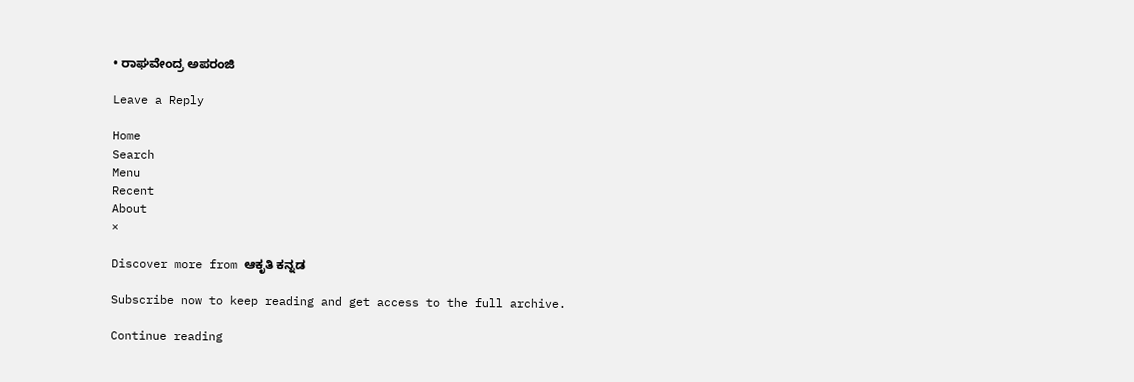• ರಾಘವೇಂದ್ರ ಅಪರಂಜಿ

Leave a Reply

Home
Search
Menu
Recent
About
×

Discover more from ಆಕೃತಿ ಕನ್ನಡ

Subscribe now to keep reading and get access to the full archive.

Continue reading